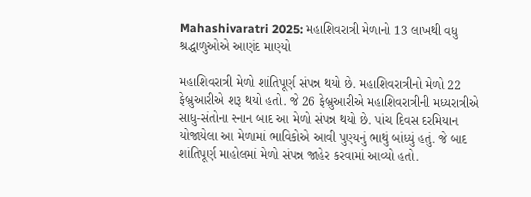Mahashivaratri 2025: મહાશિવરાત્રી મેળાનો 13 લાખથી વધુ શ્રદ્ધાળુઓએ આણંદ માણ્યો

મહાશિવરાત્રી મેળો શાંતિપૂર્ણ સંપન્ન થયો છે. મહાશિવરાત્રીનો મેળો 22 ફેબ્રુઆરીએ શરૂ થયો હતો. જે 26 ફેબ્રુઆરીએ મહાશિવરાત્રીની મધ્યરાત્રીએ સાધુ-સંતોના સ્નાન બાદ આ મેળો સંપન્ન થયો છે. પાંચ દિવસ દરમિયાન યોજાયેલા આ મેળામાં ભાવિકોએ આવી પુણ્યનું ભાથું બાંધ્યું હતું. જે બાદ શાંતિપૂર્ણ માહોલમાં મેળો સંપન્ન જાહેર કરવામાં આવ્યો હતો.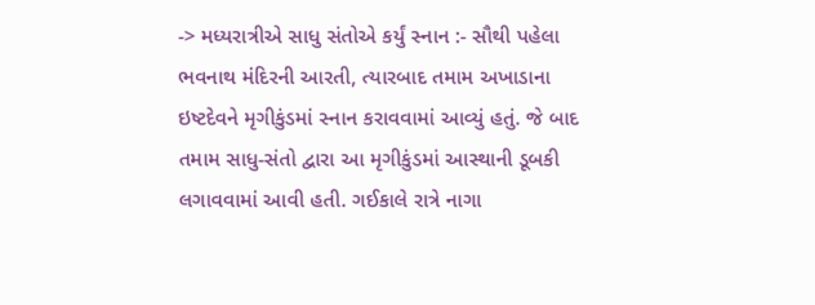-> મધ્યરાત્રીએ સાધુ સંતોએ કર્યું સ્નાન :- સૌથી પહેલા ભવનાથ મંદિરની આરતી, ત્યારબાદ તમામ અખાડાના ઇષ્ટદેવને મૃગીકુંડમાં સ્નાન કરાવવામાં આવ્યું હતું. જે બાદ તમામ સાધુ-સંતો દ્વારા આ મૃગીકુંડમાં આસ્થાની ડૂબકી લગાવવામાં આવી હતી. ગઈકાલે રાત્રે નાગા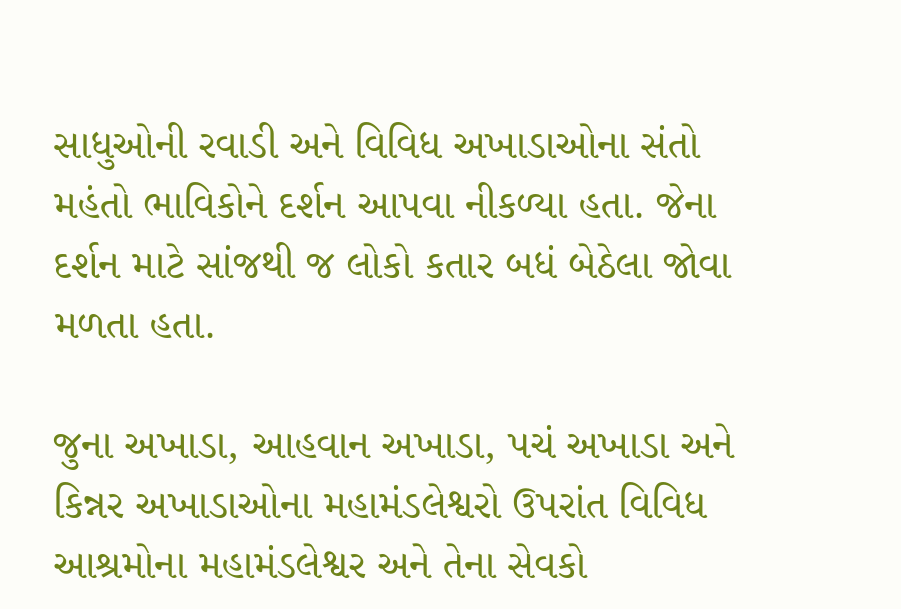સાધુઓની રવાડી અને વિવિધ અખાડાઓના સંતો મહંતો ભાવિકોને દર્શન આપવા નીકળ્યા હતા. જેના દર્શન માટે સાંજથી જ લોકો કતાર બધં બેઠેલા જોવા મળતા હતા.

જુના અખાડા, આહવાન અખાડા, પચં અખાડા અને કિન્નર અખાડાઓના મહામંડલેશ્વરો ઉપરાંત વિવિધ આશ્રમોના મહામંડલેશ્વર અને તેના સેવકો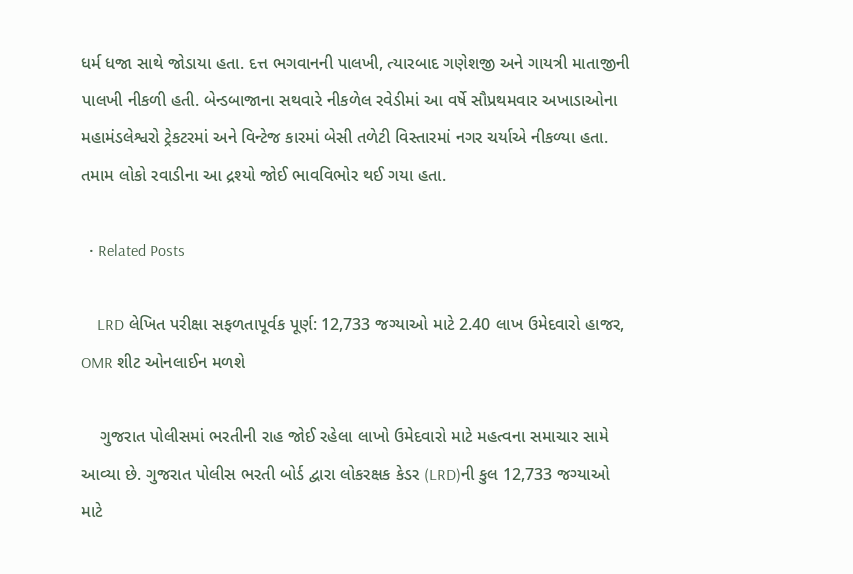ધર્મ ધજા સાથે જોડાયા હતા. દત્ત ભગવાનની પાલખી, ત્યારબાદ ગણેશજી અને ગાયત્રી માતાજીની પાલખી નીકળી હતી. બેન્ડબાજાના સથવારે નીકળેલ રવેડીમાં આ વર્ષે સૌપ્રથમવાર અખાડાઓના મહામંડલેશ્વરો ટ્રેકટરમાં અને વિન્ટેજ કારમાં બેસી તળેટી વિસ્તારમાં નગર ચર્યાએ નીકળ્યા હતા. તમામ લોકો રવાડીના આ દ્રશ્યો જોઈ ભાવવિભોર થઈ ગયા હતા.

  • Related Posts

    LRD લેખિત પરીક્ષા સફળતાપૂર્વક પૂર્ણ: 12,733 જગ્યાઓ માટે 2.40 લાખ ઉમેદવારો હાજર, OMR શીટ ઓનલાઈન મળશે

    ગુજરાત પોલીસમાં ભરતીની રાહ જોઈ રહેલા લાખો ઉમેદવારો માટે મહત્વના સમાચાર સામે આવ્યા છે. ગુજરાત પોલીસ ભરતી બોર્ડ દ્વારા લોકરક્ષક કેડર (LRD)ની કુલ 12,733 જગ્યાઓ માટે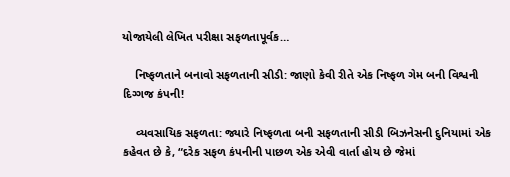યોજાયેલી લેખિત પરીક્ષા સફળતાપૂર્વક…

    નિષ્ફળતાને બનાવો સફળતાની સીડી: જાણો કેવી રીતે એક નિષ્ફળ ગેમ બની વિશ્વની દિગ્ગજ કંપની!

    વ્યવસાયિક સફળતા: જ્યારે નિષ્ફળતા બની સફળતાની સીડી બિઝનેસની દુનિયામાં એક કહેવત છે કે, “દરેક સફળ કંપનીની પાછળ એક એવી વાર્તા હોય છે જેમાં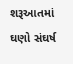શરૂઆતમાં ઘણો સંઘર્ષ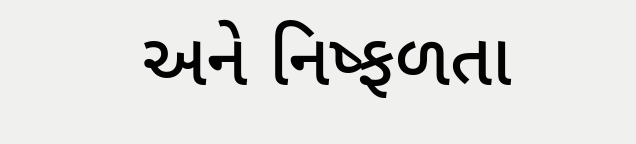અને નિષ્ફળતા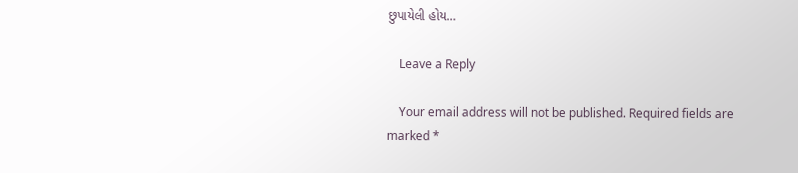છુપાયેલી હોય…

    Leave a Reply

    Your email address will not be published. Required fields are marked *